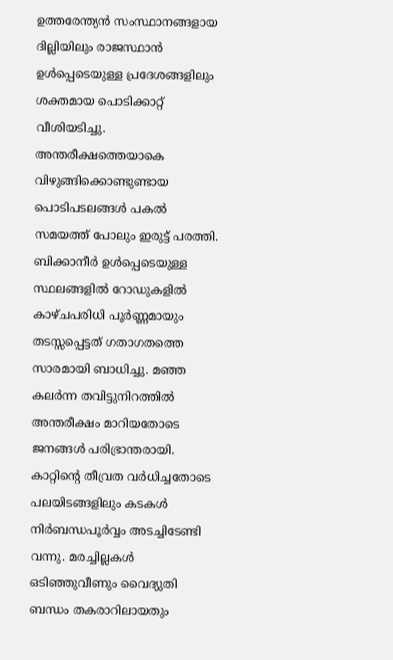ഉത്തരേന്ത്യൻ സംസ്ഥാനങ്ങളായ ദില്ലിയിലും രാജസ്ഥാൻ ഉൾപ്പെടെയുള്ള പ്രദേശങ്ങളിലും ശക്തമായ പൊടിക്കാറ്റ് വീശിയടിച്ചു. അന്തരീക്ഷത്തെയാകെ വിഴുങ്ങിക്കൊണ്ടുണ്ടായ പൊടിപടലങ്ങൾ പകൽ സമയത്ത് പോലും ഇരുട്ട് പരത്തി.
ബിക്കാനീർ ഉൾപ്പെടെയുള്ള സ്ഥലങ്ങളിൽ റോഡുകളിൽ കാഴ്ചപരിധി പൂർണ്ണമായും തടസ്സപ്പെട്ടത് ഗതാഗതത്തെ സാരമായി ബാധിച്ചു. മഞ്ഞ കലർന്ന തവിട്ടുനിറത്തിൽ അന്തരീക്ഷം മാറിയതോടെ ജനങ്ങൾ പരിഭ്രാന്തരായി.
കാറ്റിന്റെ തീവ്രത വർധിച്ചതോടെ പലയിടങ്ങളിലും കടകൾ നിർബന്ധപൂർവ്വം അടച്ചിടേണ്ടി വന്നു. മരച്ചില്ലകൾ ഒടിഞ്ഞുവീണും വൈദ്യുതി ബന്ധം തകരാറിലായതും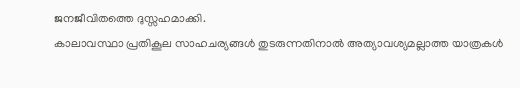ജനജീവിതത്തെ ദുസ്സഹമാക്കി.
കാലാവസ്ഥാ പ്രതികൂല സാഹചര്യങ്ങൾ തുടരുന്നതിനാൽ അത്യാവശ്യമല്ലാത്ത യാത്രകൾ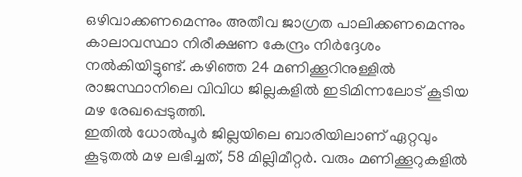ഒഴിവാക്കണമെന്നും അതീവ ജാഗ്രത പാലിക്കണമെന്നും കാലാവസ്ഥാ നിരീക്ഷണ കേന്ദ്രം നിർദ്ദേശം നൽകിയിട്ടുണ്ട്. കഴിഞ്ഞ 24 മണിക്കൂറിനുള്ളിൽ രാജസ്ഥാനിലെ വിവിധ ജില്ലകളിൽ ഇടിമിന്നലോട് കൂടിയ മഴ രേഖപ്പെടുത്തി.
ഇതിൽ ധോൽപൂർ ജില്ലയിലെ ബാരിയിലാണ് ഏറ്റവും കൂടുതൽ മഴ ലഭിച്ചത്, 58 മില്ലിമീറ്റർ. വരും മണിക്കൂറുകളിൽ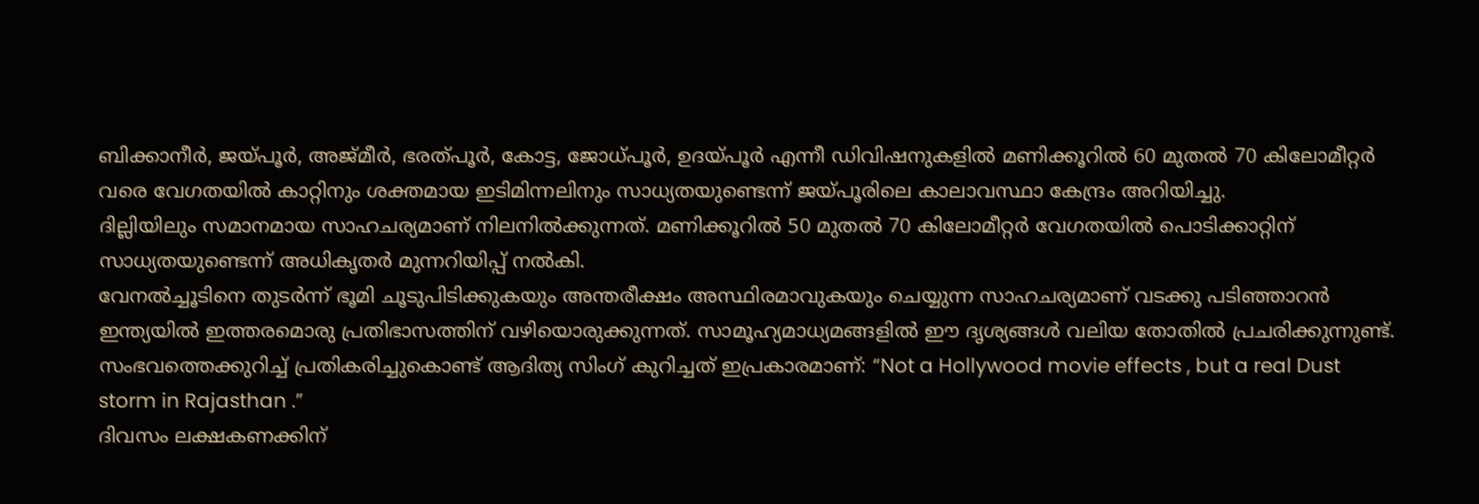ബിക്കാനീർ, ജയ്പൂർ, അജ്മീർ, ഭരത്പൂർ, കോട്ട, ജോധ്പൂർ, ഉദയ്പൂർ എന്നീ ഡിവിഷനുകളിൽ മണിക്കൂറിൽ 60 മുതൽ 70 കിലോമീറ്റർ വരെ വേഗതയിൽ കാറ്റിനും ശക്തമായ ഇടിമിന്നലിനും സാധ്യതയുണ്ടെന്ന് ജയ്പൂരിലെ കാലാവസ്ഥാ കേന്ദ്രം അറിയിച്ചു.
ദില്ലിയിലും സമാനമായ സാഹചര്യമാണ് നിലനിൽക്കുന്നത്. മണിക്കൂറിൽ 50 മുതൽ 70 കിലോമീറ്റർ വേഗതയിൽ പൊടിക്കാറ്റിന് സാധ്യതയുണ്ടെന്ന് അധികൃതർ മുന്നറിയിപ്പ് നൽകി.
വേനൽച്ചൂടിനെ തുടർന്ന് ഭൂമി ചൂടുപിടിക്കുകയും അന്തരീക്ഷം അസ്ഥിരമാവുകയും ചെയ്യുന്ന സാഹചര്യമാണ് വടക്കു പടിഞ്ഞാറൻ ഇന്ത്യയിൽ ഇത്തരമൊരു പ്രതിഭാസത്തിന് വഴിയൊരുക്കുന്നത്. സാമൂഹ്യമാധ്യമങ്ങളിൽ ഈ ദൃശ്യങ്ങൾ വലിയ തോതിൽ പ്രചരിക്കുന്നുണ്ട്.
സംഭവത്തെക്കുറിച്ച് പ്രതികരിച്ചുകൊണ്ട് ആദിത്യ സിംഗ് കുറിച്ചത് ഇപ്രകാരമാണ്: “Not a Hollywood movie effects , but a real Dust storm in Rajasthan .”
ദിവസം ലക്ഷകണക്കിന്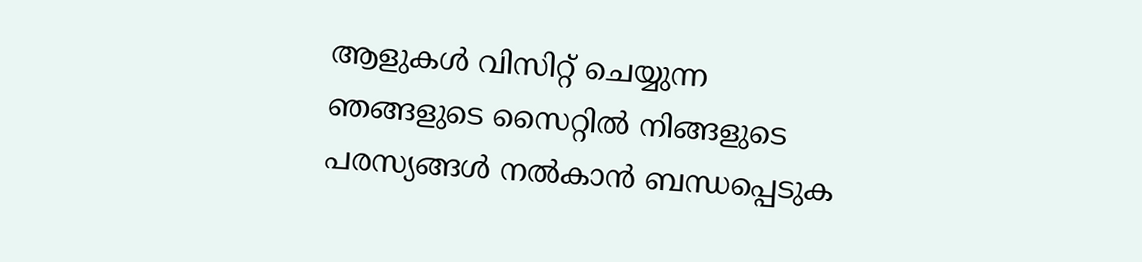ആളുകൾ വിസിറ്റ് ചെയ്യുന്ന ഞങ്ങളുടെ സൈറ്റിൽ നിങ്ങളുടെ പരസ്യങ്ങൾ നൽകാൻ ബന്ധപ്പെടുക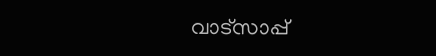വാട്സാപ്പ്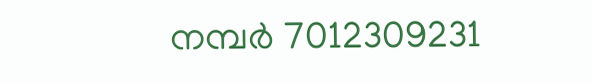നമ്പർ 7012309231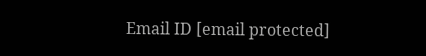Email ID [email protected]